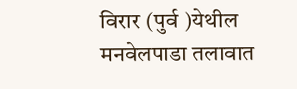विरार (पुर्व )येथील मनवेलपाडा तलावात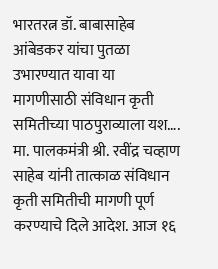भारतरत्न डॉ. बाबासाहेब आंबेडकर यांचा पुतळा उभारण्यात यावा या मागणीसाठी संविधान कृती समितीच्या पाठपुराव्याला यश….
मा. पालकमंत्री श्री. रवींद्र चव्हाण साहेब यांनी तात्काळ संविधान कृती समितीची मागणी पूर्ण करण्याचे दिले आदेश. आज १६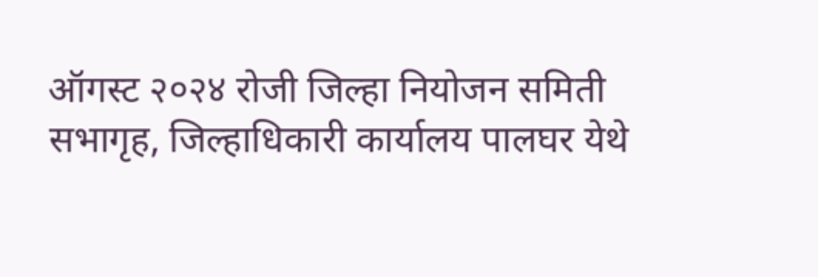ऑगस्ट २०२४ रोजी जिल्हा नियोजन समिती सभागृह, जिल्हाधिकारी कार्यालय पालघर येथे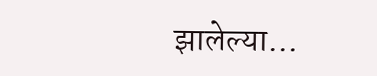झालेल्या…